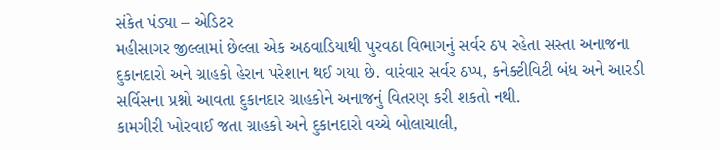સંકેત પંડ્યા – એડિટર
મહીસાગર જીલ્લામાં છેલ્લા એક અઠવાડિયાથી પુરવઠા વિભાગનું સર્વર ઠપ રહેતા સસ્તા અનાજના દુકાનદારો અને ગ્રાહકો હેરાન પરેશાન થઈ ગયા છે. વારંવાર સર્વર ઠપ્પ, કનેક્ટીવિટી બંધ અને આરડી સર્વિસના પ્રશ્નો આવતા દુકાનદાર ગ્રાહકોને અનાજનું વિતરણ કરી શકતો નથી.
કામગીરી ખોરવાઈ જતા ગ્રાહકો અને દુકાનદારો વચ્ચે બોલાચાલી,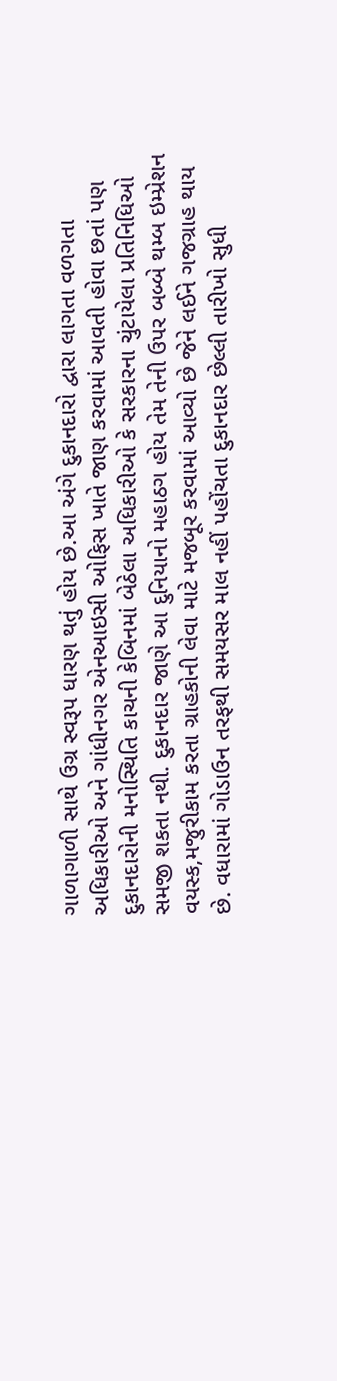ગાળાગાળી સાથે ઉગ્ર સ્વરૂપ ધારણ થતું હોય છે.આ અંગે દુકાનદારો દ્વારા લાગતા વળગતા અધિકારીઓ અને ગાંધીનગર એનઆઇસી ઓફિસ ખાતે જાણ કરવામાં આવતી હોવા છતાં પણ દુકાનદારોની મનોસ્થિતિ કાચની કેબિનમાં બેઠેલા અધિકારીઓ કે સરકારના ચુંટાયેલા પ્રતિનિધિઓ સમજી શકતા નથી. દુકાનદાર જાણે આ દુનિયાનો મહાઠગ હોય તેમ તેની ઉપર બબ્બે થમ્બ ઇમ્પ્રેશન વયસ્ક,મજુરીકામ કરતા ગ્રાહકોની લેવા માટે મજબૂર કરવામાં આવ્યો છે જેને લઈને ગજગ્રાહ થાય છે. વધારામાં ગોડાઉન તરફથી સમયસર માલ નહીં પહોંચતા દુકાનદાર છેલ્લી તારીખો સુધી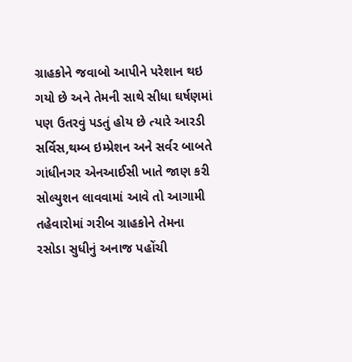ગ્રાહકોને જવાબો આપીને પરેશાન થઇ ગયો છે અને તેમની સાથે સીધા ઘર્ષણમાં પણ ઉતરવું પડતું હોય છે ત્યારે આરડી સર્વિસ,થમ્બ ઇમ્પ્રેશન અને સર્વર બાબતે ગાંધીનગર એનઆઈસી ખાતે જાણ કરી સોલ્યુશન લાવવામાં આવે તો આગામી તહેવારોમાં ગરીબ ગ્રાહકોને તેમના રસોડા સુધીનું અનાજ પહોંચી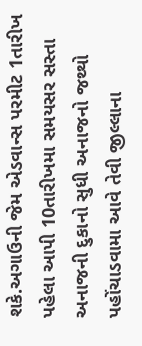શકે.અગાઉની જેમ એડવાન્સ પરમીટ 1તારીખ પહેલા આપી 10તારીખમા સમયસર સસ્તા અનાજની દુકાનો સુધી અનાજનો જથ્થો પહોંચાડવામા આવે તેવી જીલ્લાના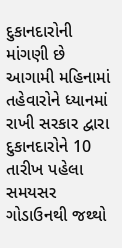દુકાનદારોની માંગણી છે
આગામી મહિનામાં તહેવારોને ધ્યાનમાં રાખી સરકાર દ્વારા દુકાનદારોને 10 તારીખ પહેલા સમયસર ગોડાઉનથી જથ્થો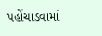પહોંચાડવામાં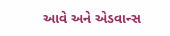આવે અને એડવાન્સ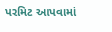પરમિટ આપવામાં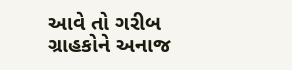આવે તો ગરીબ ગ્રાહકોને અનાજ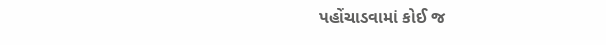પહોંચાડવામાં કોઈ જ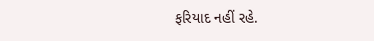ફરિયાદ નહીં રહે.